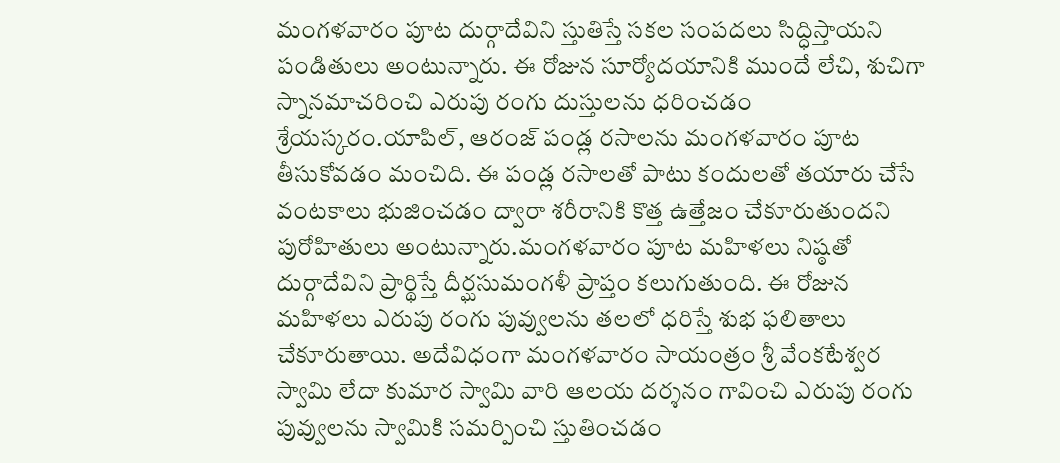మంగళవారం పూట దుర్గాదేవిని స్తుతిస్తే సకల సంపదలు సిద్ధిస్తాయని పండితులు అంటున్నారు. ఈ రోజున సూర్యోదయానికి ముందే లేచి, శుచిగా స్నానమాచరించి ఎరుపు రంగు దుస్తులను ధరించడం శ్రేయస్కరం.యాపిల్, ఆరంజ్ పండ్ల రసాలను మంగళవారం పూట తీసుకోవడం మంచిది. ఈ పండ్ల రసాలతో పాటు కందులతో తయారు చేసే వంటకాలు భుజించడం ద్వారా శరీరానికి కొత్త ఉత్తేజం చేకూరుతుందని పురోహితులు అంటున్నారు.మంగళవారం పూట మహిళలు నిష్ఠతో దుర్గాదేవిని ప్రార్థిస్తే దీర్ఘసుమంగళీ ప్రాప్తం కలుగుతుంది. ఈ రోజున మహిళలు ఎరుపు రంగు పువ్వులను తలలో ధరిస్తే శుభ ఫలితాలు చేకూరుతాయి. అదేవిధంగా మంగళవారం సాయంత్రం శ్రీ వేంకటేశ్వర స్వామి లేదా కుమార స్వామి వారి ఆలయ దర్శనం గావించి ఎరుపు రంగు పువ్వులను స్వామికి సమర్పించి స్తుతించడం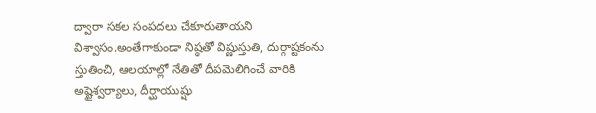ద్వారా సకల సంపదలు చేకూరుతాయని విశ్వాసం.అంతేగాకుండా నిష్ఠతో విష్ణుస్తుతి, దుర్గాష్టకంను స్తుతించి, ఆలయాల్లో నేతితో దీపమెలిగించే వారికి అష్టైశ్వర్యాలు, దీర్ఘాయుష్షు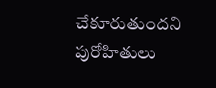చేకూరుతుందని పురోహితులు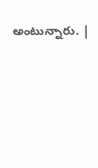అంటున్నారు. |